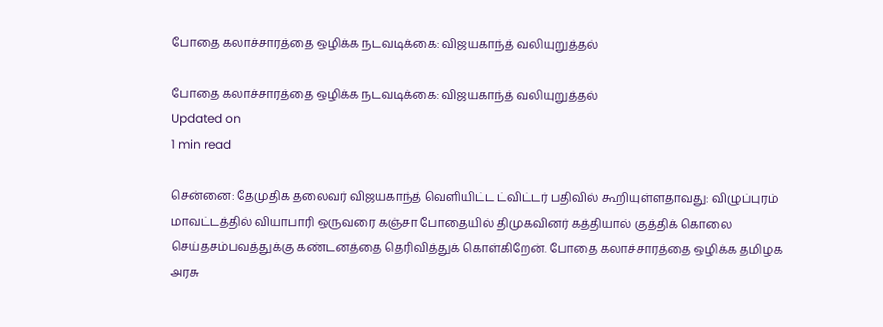போதை கலாச்சாரத்தை ஒழிக்க நடவடிக்கை: விஜயகாந்த் வலியுறுத்தல்

போதை கலாச்சாரத்தை ஒழிக்க நடவடிக்கை: விஜயகாந்த் வலியுறுத்தல்
Updated on
1 min read

சென்னை: தேமுதிக தலைவர் விஜயகாந்த் வெளியிட்ட ட்விட்டர் பதிவில் கூறியுள்ளதாவது: விழுப்புரம் மாவட்டத்தில் வியாபாரி ஒருவரை கஞ்சா போதையில் திமுகவினர் கத்தியால் குத்திக் கொலை செய்தசம்பவத்துக்கு கண்டனத்தை தெரிவித்துக் கொள்கிறேன். போதை கலாச்சாரத்தை ஒழிக்க தமிழக அரசு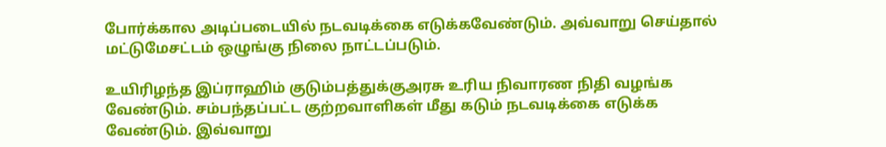போர்க்கால அடிப்படையில் நடவடிக்கை எடுக்கவேண்டும். அவ்வாறு செய்தால் மட்டுமேசட்டம் ஒழுங்கு நிலை நாட்டப்படும்.

உயிரிழந்த இப்ராஹிம் குடும்பத்துக்குஅரசு உரிய நிவாரண நிதி வழங்க வேண்டும். சம்பந்தப்பட்ட குற்றவாளிகள் மீது கடும் நடவடிக்கை எடுக்க வேண்டும். இவ்வாறு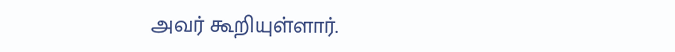அவர் கூறியுள்ளார்.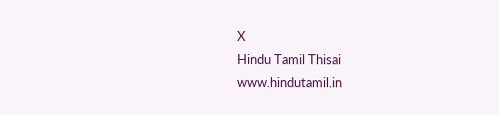X
Hindu Tamil Thisai
www.hindutamil.in